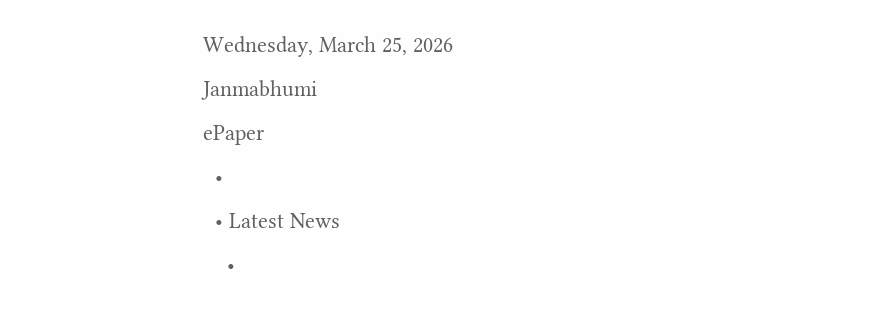Wednesday, March 25, 2026
Janmabhumi
ePaper
  •
  • Latest News
    •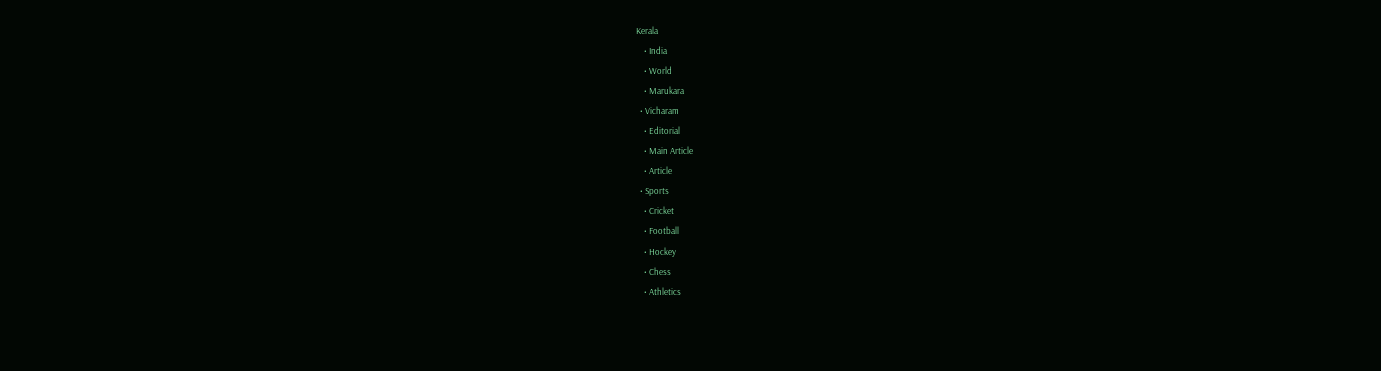Kerala
    • India
    • World
    • Marukara
  • Vicharam
    • Editorial
    • Main Article
    • Article
  • Sports
    • Cricket
    • Football
    • Hockey
    • Chess
    • Athletics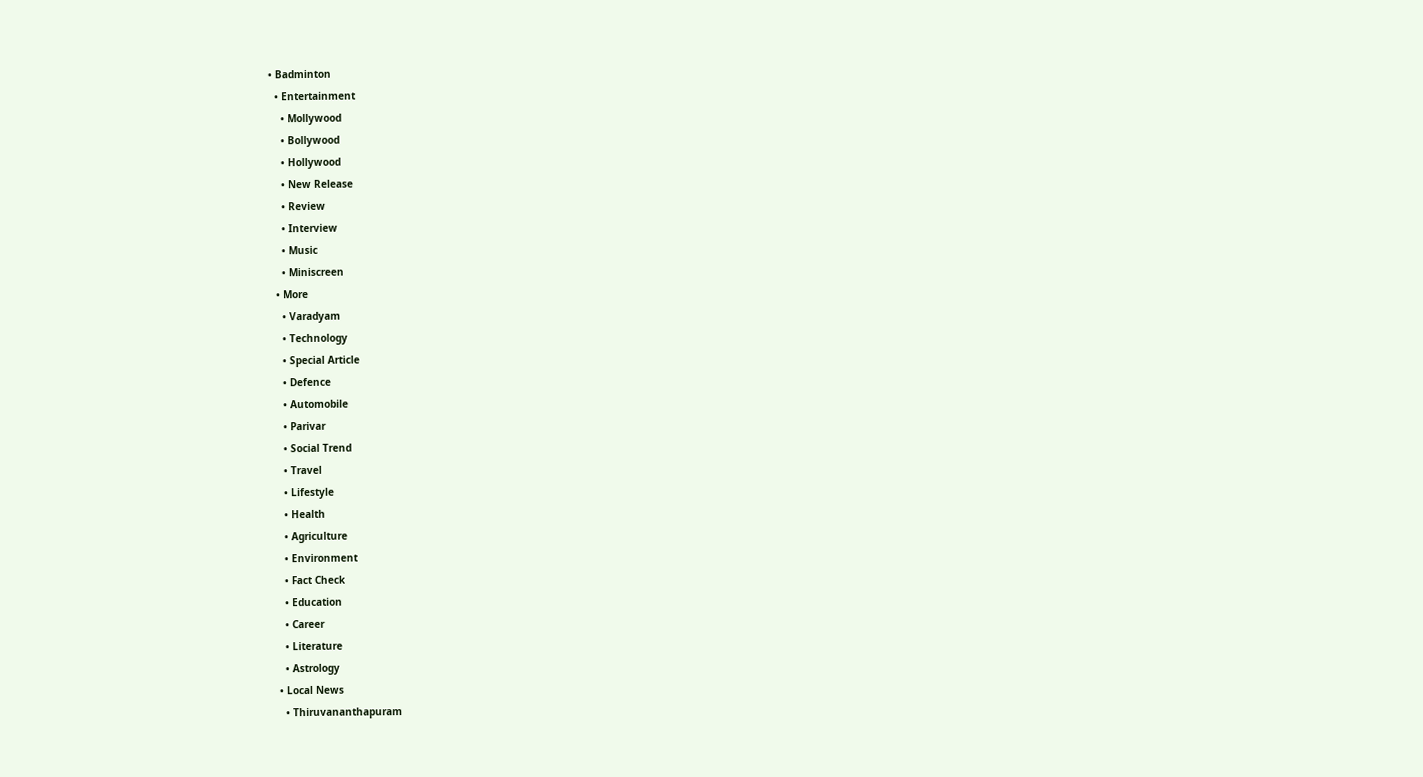• Badminton
  • Entertainment
    • Mollywood
    • Bollywood
    • Hollywood
    • New Release
    • Review
    • Interview
    • Music
    • Miniscreen
  • More
    • Varadyam
    • Technology
    • Special Article
    • Defence
    • Automobile
    • Parivar
    • Social Trend
    • Travel
    • Lifestyle
    • Health
    • Agriculture
    • Environment
    • Fact Check
    • Education
    • Career
    • Literature
    • Astrology
  • Local News
    • Thiruvananthapuram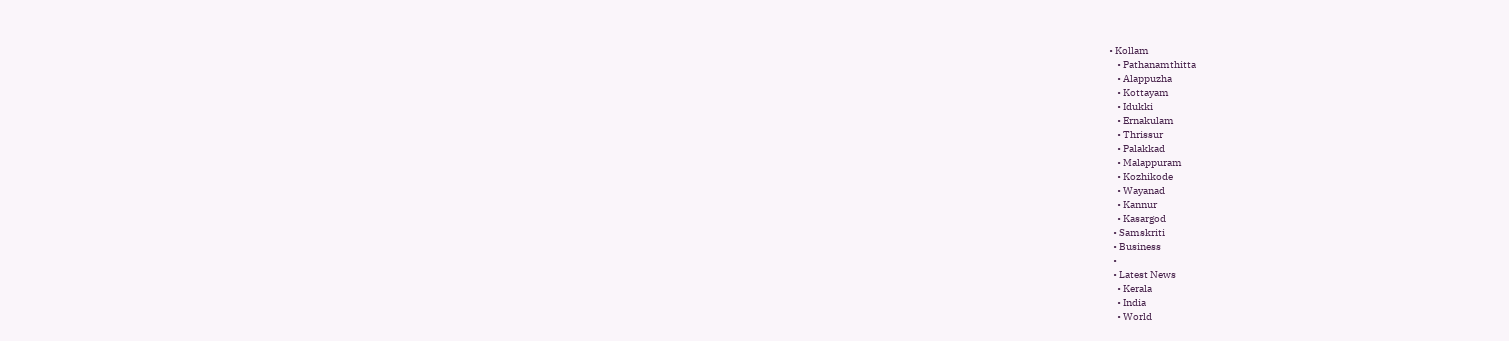• Kollam
    • Pathanamthitta
    • Alappuzha
    • Kottayam
    • Idukki
    • Ernakulam
    • Thrissur
    • Palakkad
    • Malappuram
    • Kozhikode
    • Wayanad
    • Kannur
    • Kasargod
  • Samskriti
  • Business
  •
  • Latest News
    • Kerala
    • India
    • World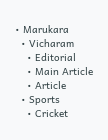• Marukara
  • Vicharam
    • Editorial
    • Main Article
    • Article
  • Sports
    • Cricket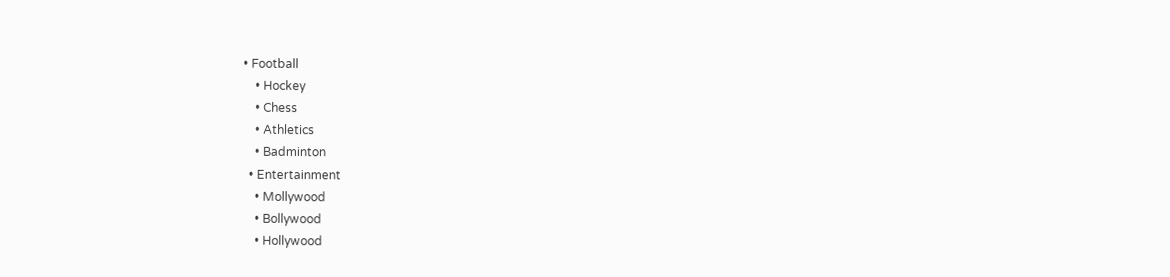• Football
    • Hockey
    • Chess
    • Athletics
    • Badminton
  • Entertainment
    • Mollywood
    • Bollywood
    • Hollywood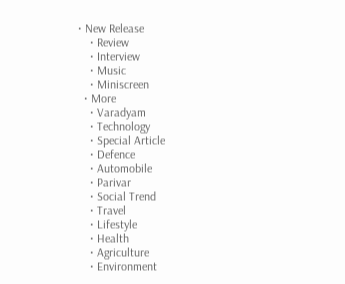• New Release
    • Review
    • Interview
    • Music
    • Miniscreen
  • More
    • Varadyam
    • Technology
    • Special Article
    • Defence
    • Automobile
    • Parivar
    • Social Trend
    • Travel
    • Lifestyle
    • Health
    • Agriculture
    • Environment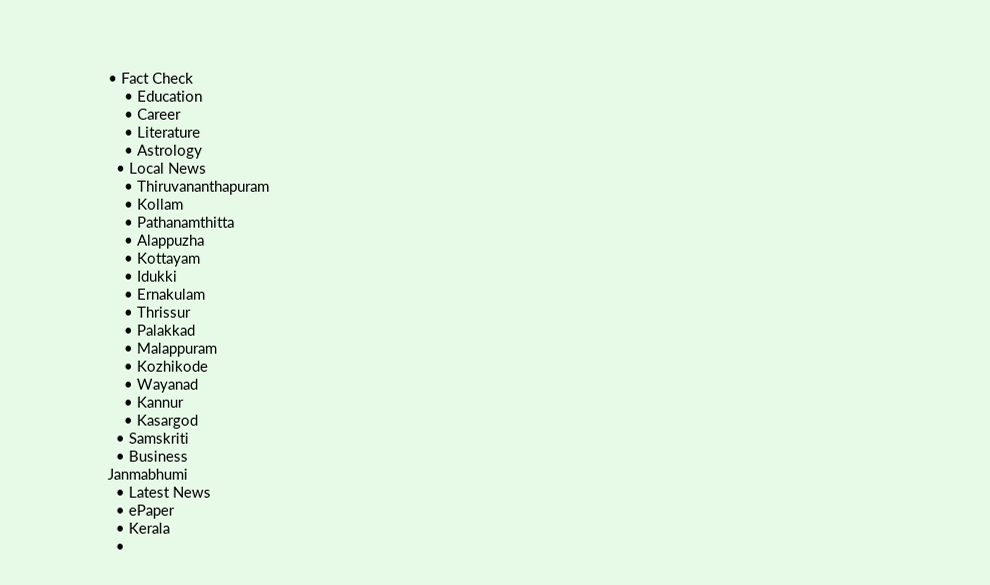• Fact Check
    • Education
    • Career
    • Literature
    • Astrology
  • Local News
    • Thiruvananthapuram
    • Kollam
    • Pathanamthitta
    • Alappuzha
    • Kottayam
    • Idukki
    • Ernakulam
    • Thrissur
    • Palakkad
    • Malappuram
    • Kozhikode
    • Wayanad
    • Kannur
    • Kasargod
  • Samskriti
  • Business
Janmabhumi
  • Latest News
  • ePaper
  • Kerala
  •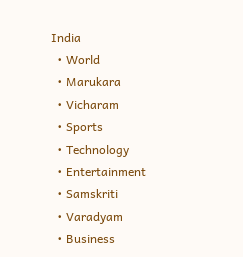India
  • World
  • Marukara
  • Vicharam
  • Sports
  • Technology
  • Entertainment
  • Samskriti
  • Varadyam
  • Business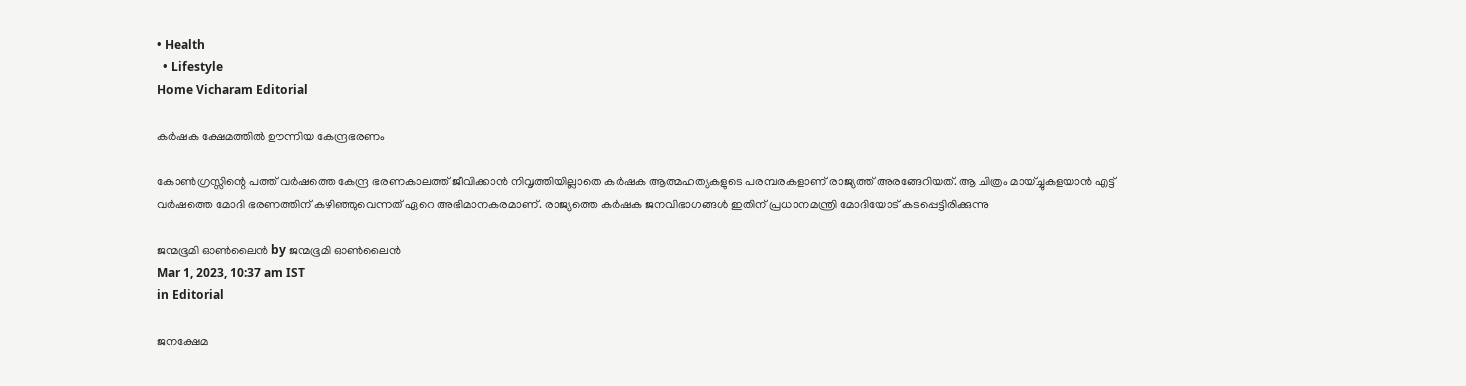• Health
  • Lifestyle
Home Vicharam Editorial

കര്‍ഷക ക്ഷേമത്തില്‍ ഊന്നിയ കേന്ദ്രഭരണം

കോണ്‍ഗ്രസ്സിന്റെ പത്ത് വര്‍ഷത്തെ കേന്ദ്ര ഭരണകാലത്ത് ജീവിക്കാന്‍ നിവൃത്തിയില്ലാതെ കര്‍ഷക ആത്മഹത്യകളുടെ പരമ്പരകളാണ് രാജ്യത്ത് അരങ്ങേറിയത്. ആ ചിത്രം മായ്ച്ചുകളയാന്‍ എട്ട് വര്‍ഷത്തെ മോദി ഭരണത്തിന് കഴിഞ്ഞുവെന്നത് ഏറെ അഭിമാനകരമാണ്. രാജ്യത്തെ കര്‍ഷക ജനവിഭാഗങ്ങള്‍ ഇതിന് പ്രധാനമന്ത്രി മോദിയോട് കടപ്പെട്ടിരിക്കുന്നു

ജന്മഭൂമി ഓണ്‍ലൈന്‍ by ജന്മഭൂമി ഓണ്‍ലൈന്‍
Mar 1, 2023, 10:37 am IST
in Editorial

ജനക്ഷേമ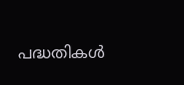പദ്ധതികള്‍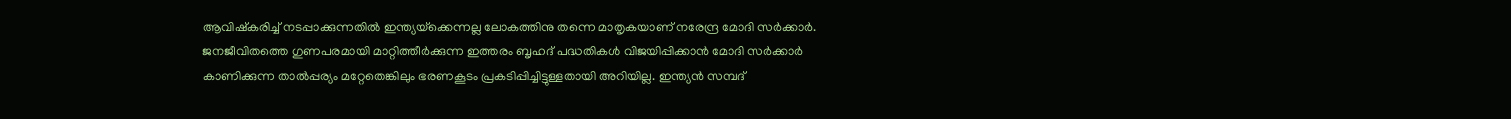ആവിഷ്‌കരിച്ച് നടപ്പാക്കുന്നതില്‍ ഇന്ത്യയ്‌ക്കെന്നല്ല ലോകത്തിനു തന്നെ മാതൃകയാണ് നരേന്ദ്ര മോദി സര്‍ക്കാര്‍. ജനജീവിതത്തെ ഗുണപരമായി മാറ്റിത്തീര്‍ക്കുന്ന ഇത്തരം ബൃഹദ് പദ്ധതികള്‍ വിജയിപ്പിക്കാന്‍ മോദി സര്‍ക്കാര്‍ കാണിക്കുന്ന താല്‍പ്പര്യം മറ്റേതെങ്കിലും ഭരണകൂടം പ്രകടിപ്പിച്ചിട്ടുള്ളതായി അറിയില്ല. ഇന്ത്യന്‍ സമ്പദ്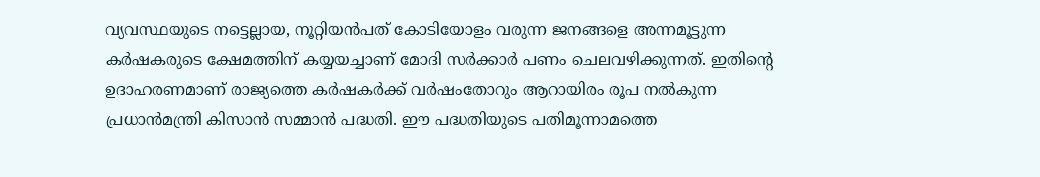വ്യവസ്ഥയുടെ നട്ടെല്ലായ, നൂറ്റിയന്‍പത് കോടിയോളം വരുന്ന ജനങ്ങളെ അന്നമൂട്ടുന്ന കര്‍ഷകരുടെ ക്ഷേമത്തിന് കയ്യയച്ചാണ് മോദി സര്‍ക്കാര്‍ പണം ചെലവഴിക്കുന്നത്. ഇതിന്റെ ഉദാഹരണമാണ് രാജ്യത്തെ കര്‍ഷകര്‍ക്ക് വര്‍ഷംതോറും ആറായിരം രൂപ നല്‍കുന്ന പ്രധാന്‍മന്ത്രി കിസാന്‍ സമ്മാന്‍ പദ്ധതി. ഈ പദ്ധതിയുടെ പതിമൂന്നാമത്തെ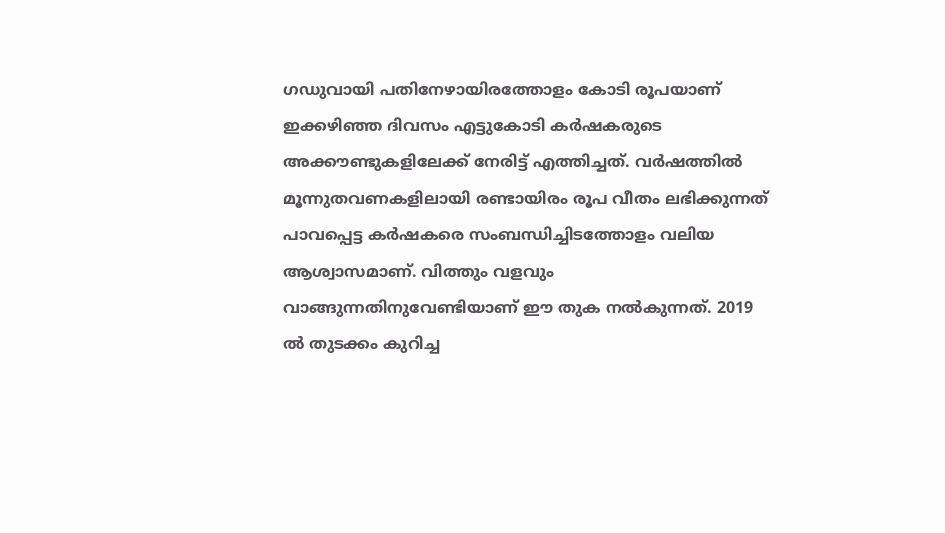ഗഡുവായി പതിനേഴായിരത്തോളം കോടി രൂപയാണ് ഇക്കഴിഞ്ഞ ദിവസം എട്ടുകോടി കര്‍ഷകരുടെ അക്കൗണ്ടുകളിലേക്ക് നേരിട്ട് എത്തിച്ചത്. വര്‍ഷത്തില്‍ മൂന്നുതവണകളിലായി രണ്ടായിരം രൂപ വീതം ലഭിക്കുന്നത് പാവപ്പെട്ട കര്‍ഷകരെ സംബന്ധിച്ചിടത്തോളം വലിയ ആശ്വാസമാണ്. വിത്തും വളവും വാങ്ങുന്നതിനുവേണ്ടിയാണ് ഈ തുക നല്‍കുന്നത്. 2019 ല്‍ തുടക്കം കുറിച്ച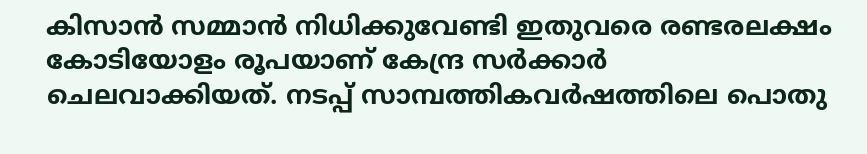കിസാന്‍ സമ്മാന്‍ നിധിക്കുവേണ്ടി ഇതുവരെ രണ്ടരലക്ഷം കോടിയോളം രൂപയാണ് കേന്ദ്ര സര്‍ക്കാര്‍ ചെലവാക്കിയത്. നടപ്പ് സാമ്പത്തികവര്‍ഷത്തിലെ പൊതു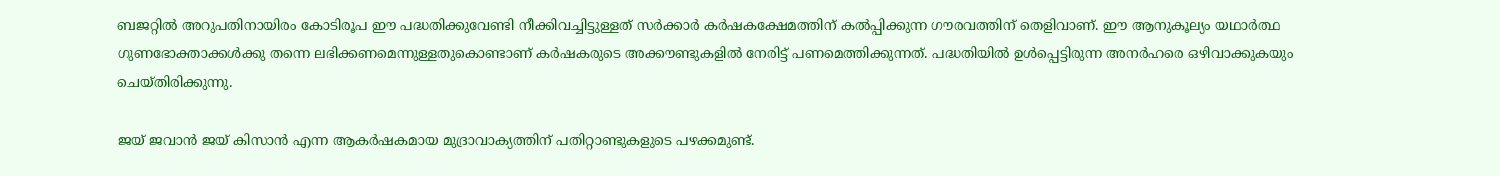ബജറ്റില്‍ അറുപതിനായിരം കോടിരൂപ ഈ പദ്ധതിക്കുവേണ്ടി നീക്കിവച്ചിട്ടുള്ളത് സര്‍ക്കാര്‍ കര്‍ഷകക്ഷേമത്തിന് കല്‍പ്പിക്കുന്ന ഗൗരവത്തിന് തെളിവാണ്. ഈ ആനുകൂല്യം യഥാര്‍ത്ഥ ഗുണഭോക്താക്കള്‍ക്കു തന്നെ ലഭിക്കണമെന്നുള്ളതുകൊണ്ടാണ് കര്‍ഷകരുടെ അക്കൗണ്ടുകളില്‍ നേരിട്ട് പണമെത്തിക്കുന്നത്. പദ്ധതിയില്‍ ഉള്‍പ്പെട്ടിരുന്ന അനര്‍ഹരെ ഒഴിവാക്കുകയും ചെയ്തിരിക്കുന്നു.

ജയ് ജവാന്‍ ജയ് കിസാന്‍ എന്ന ആകര്‍ഷകമായ മുദ്രാവാക്യത്തിന് പതിറ്റാണ്ടുകളുടെ പഴക്കമുണ്ട്.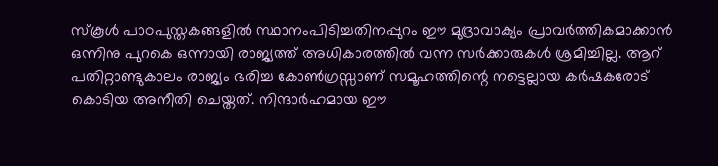സ്‌കൂള്‍ പാഠപുസ്തകങ്ങളില്‍ സ്ഥാനംപിടിച്ചതിനപ്പുറം ഈ മുദ്രാവാക്യം പ്രാവര്‍ത്തികമാക്കാന്‍ ഒന്നിനു പുറകെ ഒന്നായി രാജ്യത്ത് അധികാരത്തില്‍ വന്ന സര്‍ക്കാരുകള്‍ ശ്രമിച്ചില്ല. ആറ് പതിറ്റാണ്ടുകാലം രാജ്യം ഭരിച്ച കോണ്‍ഗ്രസ്സാണ് സമൂഹത്തിന്റെ നട്ടെല്ലായ കര്‍ഷകരോട് കൊടിയ അനീതി ചെയ്തത്. നിന്ദാര്‍ഹമായ ഈ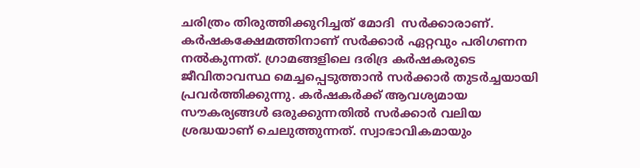ചരിത്രം തിരുത്തിക്കുറിച്ചത് മോദി  സര്‍ക്കാരാണ്. കര്‍ഷകക്ഷേമത്തിനാണ് സര്‍ക്കാര്‍ ഏറ്റവും പരിഗണന നല്‍കുന്നത്. ഗ്രാമങ്ങളിലെ ദരിദ്ര കര്‍ഷകരുടെ ജീവിതാവസ്ഥ മെച്ചപ്പെടുത്താന്‍ സര്‍ക്കാര്‍ തുടര്‍ച്ചയായി  പ്രവര്‍ത്തിക്കുന്നു. കര്‍ഷകര്‍ക്ക് ആവശ്യമായ സൗകര്യങ്ങള്‍ ഒരുക്കുന്നതില്‍ സര്‍ക്കാര്‍ വലിയ ശ്രദ്ധയാണ് ചെലുത്തുന്നത്. സ്വാഭാവികമായും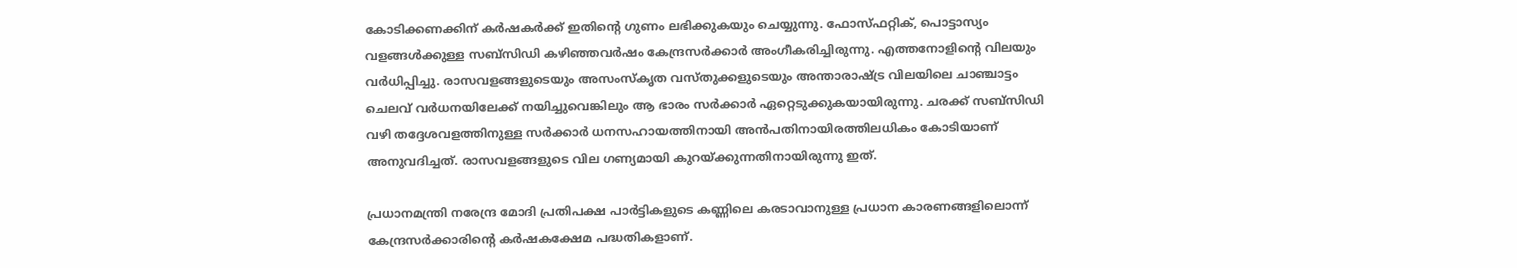കോടിക്കണക്കിന് കര്‍ഷകര്‍ക്ക് ഇതിന്റെ ഗുണം ലഭിക്കുകയും ചെയ്യുന്നു. ഫോസ്ഫറ്റിക്, പൊട്ടാസ്യം വളങ്ങള്‍ക്കുള്ള സബ്‌സിഡി കഴിഞ്ഞവര്‍ഷം കേന്ദ്രസര്‍ക്കാര്‍ അംഗീകരിച്ചിരുന്നു. എത്തനോളിന്റെ വിലയും വര്‍ധിപ്പിച്ചു. രാസവളങ്ങളുടെയും അസംസ്‌കൃത വസ്തുക്കളുടെയും അന്താരാഷ്‌ട്ര വിലയിലെ ചാഞ്ചാട്ടം ചെലവ് വര്‍ധനയിലേക്ക് നയിച്ചുവെങ്കിലും ആ ഭാരം സര്‍ക്കാര്‍ ഏറ്റെടുക്കുകയായിരുന്നു. ചരക്ക് സബ്‌സിഡി വഴി തദ്ദേശവളത്തിനുള്ള സര്‍ക്കാര്‍ ധനസഹായത്തിനായി അന്‍പതിനായിരത്തിലധികം കോടിയാണ് അനുവദിച്ചത്. രാസവളങ്ങളുടെ വില ഗണ്യമായി കുറയ്‌ക്കുന്നതിനായിരുന്നു ഇത്.

പ്രധാനമന്ത്രി നരേന്ദ്ര മോദി പ്രതിപക്ഷ പാര്‍ട്ടികളുടെ കണ്ണിലെ കരടാവാനുള്ള പ്രധാന കാരണങ്ങളിലൊന്ന് കേന്ദ്രസര്‍ക്കാരിന്റെ കര്‍ഷകക്ഷേമ പദ്ധതികളാണ്.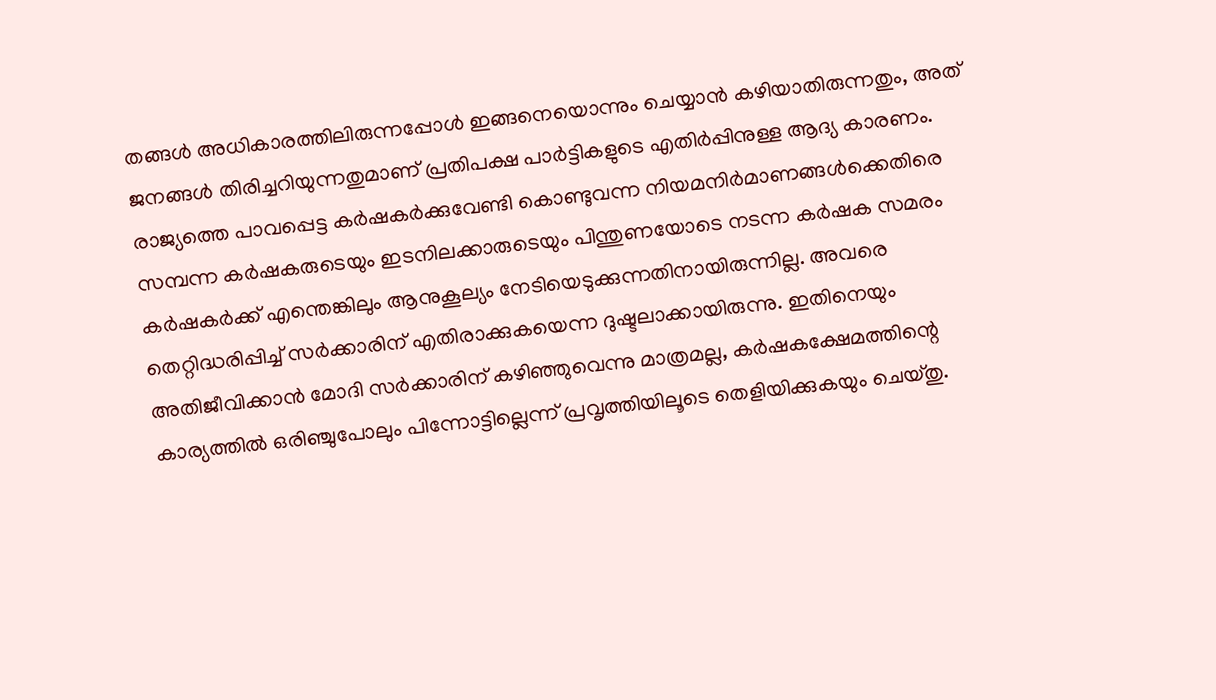തങ്ങള്‍ അധികാരത്തിലിരുന്നപ്പോള്‍ ഇങ്ങനെയൊന്നും ചെയ്യാന്‍ കഴിയാതിരുന്നതും, അത് ജനങ്ങള്‍ തിരിച്ചറിയുന്നതുമാണ് പ്രതിപക്ഷ പാര്‍ട്ടികളുടെ എതിര്‍പ്പിനുള്ള ആദ്യ കാരണം. രാജ്യത്തെ പാവപ്പെട്ട കര്‍ഷകര്‍ക്കുവേണ്ടി കൊണ്ടുവന്ന നിയമനിര്‍മാണങ്ങള്‍ക്കെതിരെ സമ്പന്ന കര്‍ഷകരുടെയും ഇടനിലക്കാരുടെയും പിന്തുണയോടെ നടന്ന കര്‍ഷക സമരം കര്‍ഷകര്‍ക്ക് എന്തെങ്കിലും ആനുകൂല്യം നേടിയെടുക്കുന്നതിനായിരുന്നില്ല. അവരെ തെറ്റിദ്ധരിപ്പിച്ച് സര്‍ക്കാരിന് എതിരാക്കുകയെന്ന ദുഷ്ടലാക്കായിരുന്നു. ഇതിനെയും അതിജീവിക്കാന്‍ മോദി സര്‍ക്കാരിന് കഴിഞ്ഞുവെന്നു മാത്രമല്ല, കര്‍ഷകക്ഷേമത്തിന്റെ കാര്യത്തില്‍ ഒരിഞ്ചുപോലും പിന്നോട്ടില്ലെന്ന് പ്രവൃത്തിയിലൂടെ തെളിയിക്കുകയും ചെയ്തു.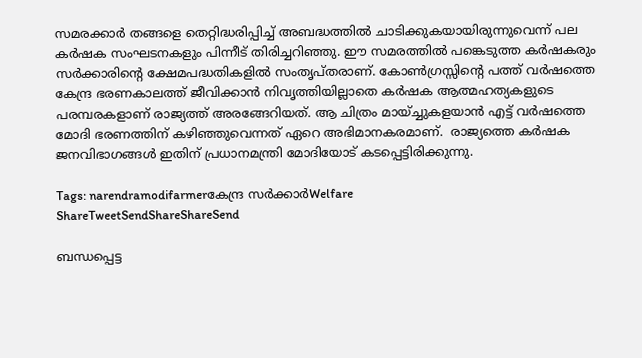സമരക്കാര്‍ തങ്ങളെ തെറ്റിദ്ധരിപ്പിച്ച് അബദ്ധത്തില്‍ ചാടിക്കുകയായിരുന്നുവെന്ന് പല കര്‍ഷക സംഘടനകളും പിന്നീട് തിരിച്ചറിഞ്ഞു. ഈ സമരത്തില്‍ പങ്കെടുത്ത കര്‍ഷകരും സര്‍ക്കാരിന്റെ ക്ഷേമപദ്ധതികളില്‍ സംതൃപ്തരാണ്. കോണ്‍ഗ്രസ്സിന്റെ പത്ത് വര്‍ഷത്തെ കേന്ദ്ര ഭരണകാലത്ത് ജീവിക്കാന്‍ നിവൃത്തിയില്ലാതെ കര്‍ഷക ആത്മഹത്യകളുടെ പരമ്പരകളാണ് രാജ്യത്ത് അരങ്ങേറിയത്. ആ ചിത്രം മായ്ച്ചുകളയാന്‍ എട്ട് വര്‍ഷത്തെ മോദി ഭരണത്തിന് കഴിഞ്ഞുവെന്നത് ഏറെ അഭിമാനകരമാണ്.  രാജ്യത്തെ കര്‍ഷക ജനവിഭാഗങ്ങള്‍ ഇതിന് പ്രധാനമന്ത്രി മോദിയോട് കടപ്പെട്ടിരിക്കുന്നു.

Tags: narendramodifarmerകേന്ദ്ര സര്‍ക്കാര്‍Welfare
ShareTweetSendShareShareSend

ബന്ധപ്പെട്ട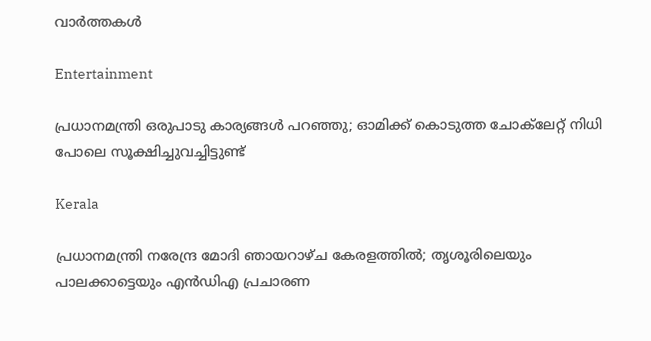വാര്‍ത്തകള്‍

Entertainment

പ്രധാനമന്ത്രി ഒരുപാടു കാര്യങ്ങള്‍ പറഞ്ഞു; ഓമിക്ക് കൊടുത്ത ചോക്‌ലേറ്റ് നിധി പോലെ സൂക്ഷിച്ചുവച്ചിട്ടുണ്ട്

Kerala

പ്രധാനമന്ത്രി നരേന്ദ്ര മോദി ഞായറാഴ്ച കേരളത്തിൽ; തൃശൂരിലെയും പാലക്കാട്ടെയും എൻഡിഎ പ്രചാരണ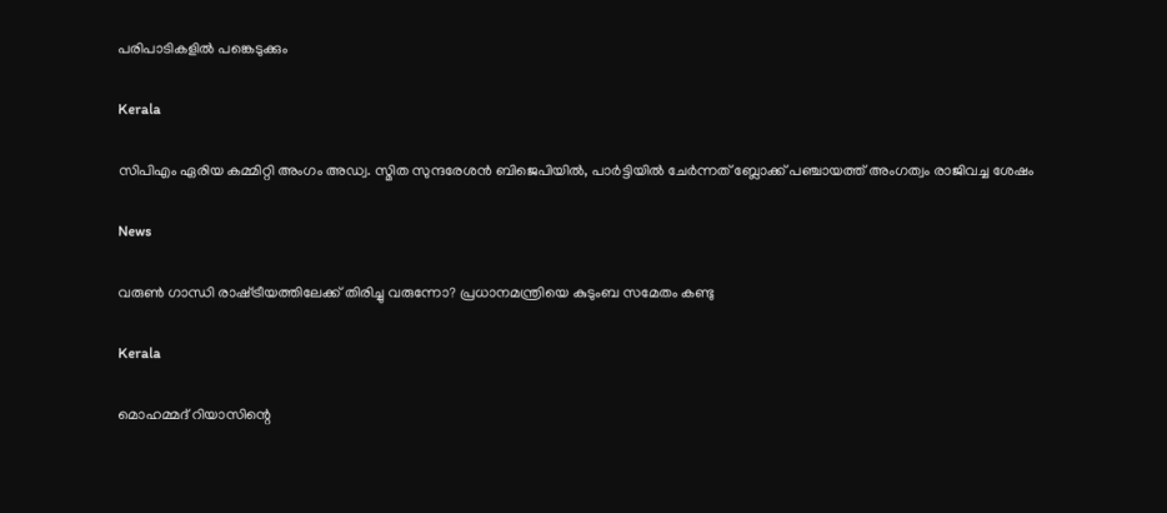പരിപാടികളിൽ പങ്കെടുക്കും

Kerala

സിപിഎം ഏരിയ കമ്മിറ്റി അംഗം അഡ്വ. സ്മിത സുന്ദരേശന്‍ ബിജെപിയില്‍, പാര്‍ട്ടിയില്‍ ചേര്‍ന്നത് ബ്ലോക്ക് പഞ്ചായത്ത് അംഗത്വം രാജിവച്ച ശേഷം

News

വരുൺ ഗാന്ധി രാഷ്‌ട്രീയത്തിലേക്ക് തിരിച്ചു വരുന്നോ? പ്രധാനമന്ത്രിയെ കുടുംബ സമേതം കണ്ടു

Kerala

മൊഹമ്മദ് റിയാസിന്റെ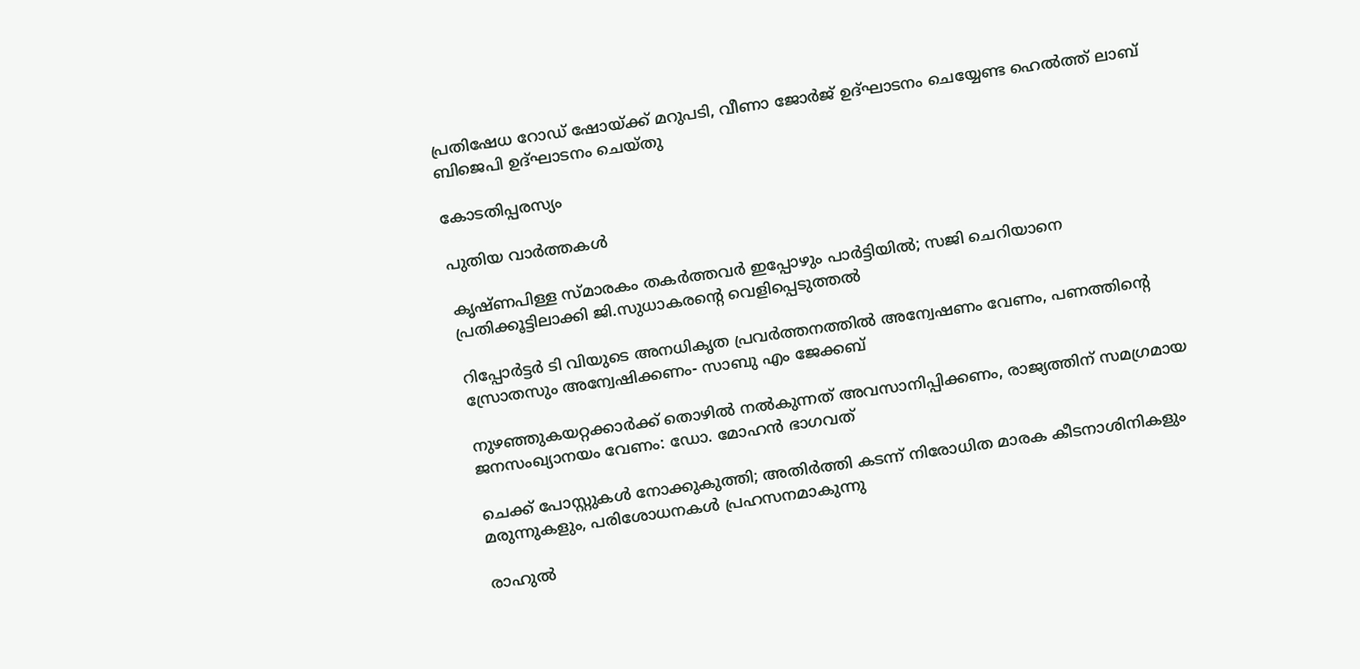പ്രതിഷേധ റോഡ് ഷോയ്‌ക്ക് മറുപടി, വീണാ ജോര്‍ജ് ഉദ്ഘാടനം ചെയ്യേണ്ട ഹെല്‍ത്ത് ലാബ് ബിജെപി ഉദ്ഘാടനം ചെയ്തു

കോടതിപ്പരസ്യം

പുതിയ വാര്‍ത്തകള്‍

കൃഷ്ണപിള്ള സ്മാരകം തകർത്തവർ ഇപ്പോഴും പാർട്ടിയിൽ; സജി ചെറിയാനെ പ്രതിക്കൂട്ടിലാക്കി ജി.സുധാകരന്റെ വെളിപ്പെടുത്തൽ

റിപ്പോര്‍ട്ടര്‍ ടി വിയുടെ അനധികൃത പ്രവര്‍ത്തനത്തില്‍ അന്വേഷണം വേണം, പണത്തിന്റെ സ്രോതസും അന്വേഷിക്കണം- സാബു എം ജേക്കബ്

നുഴഞ്ഞുകയറ്റക്കാര്‍ക്ക് തൊഴില്‍ നൽകുന്നത് അവസാനിപ്പിക്കണം, രാജ്യത്തിന് സമഗ്രമായ ജനസംഖ്യാനയം വേണം: ഡോ. മോഹന്‍ ഭാഗവത്

ചെക്ക് പോസ്റ്റുകള്‍ നോക്കുകുത്തി; അതിര്‍ത്തി കടന്ന് നിരോധിത മാരക കീടനാശിനികളും മരുന്നുകളും, പരിശോധനകള്‍ പ്രഹസനമാകുന്നു

രാഹുല്‍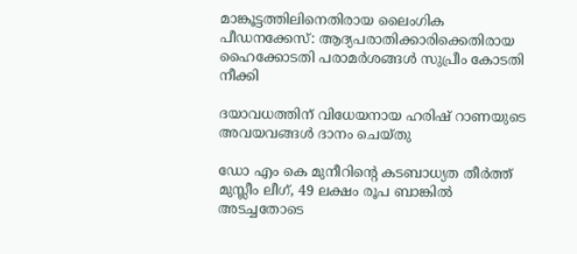മാങ്കൂട്ടത്തിലിനെതിരായ ലൈംഗിക പീഡനക്കേസ്: ആദ്യപരാതിക്കാരിക്കെതിരായ ഹൈക്കോടതി പരാമര്‍ശങ്ങള്‍ സുപ്രീം കോടതി നീക്കി

ദയാവധത്തിന് വിധേയനായ ഹരിഷ് റാണയുടെ അവയവങ്ങള്‍ ദാനം ചെയ്തു

ഡോ എം കെ മുനീറിന്റെ കടബാധ്യത തീര്‍ത്ത് മുസ്ലീം ലീഗ്, 49 ലക്ഷം രൂപ ബാങ്കില്‍ അടച്ചതോടെ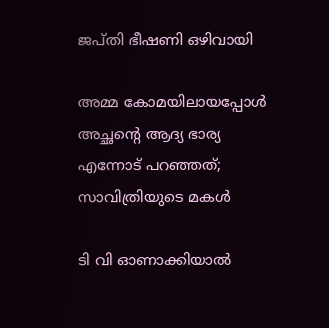ജപ്തി ഭീഷണി ഒഴിവായി

അമ്മ കോമയിലായപ്പോൾ അച്ഛന്റെ ആദ്യ ഭാര്യ എന്നോട് പറഞ്ഞത്; സാവിത്രിയുടെ മകൾ

ടി വി ഓണാക്കിയാല്‍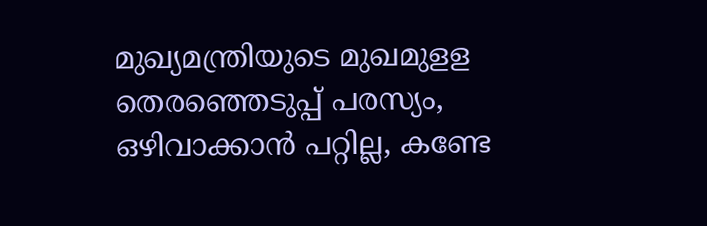മുഖ്യമന്ത്രിയുടെ മുഖമുളള തെരഞ്ഞെടുപ്പ് പരസ്യം, ഒഴിവാക്കാന്‍ പറ്റില്ല, കണ്ടേ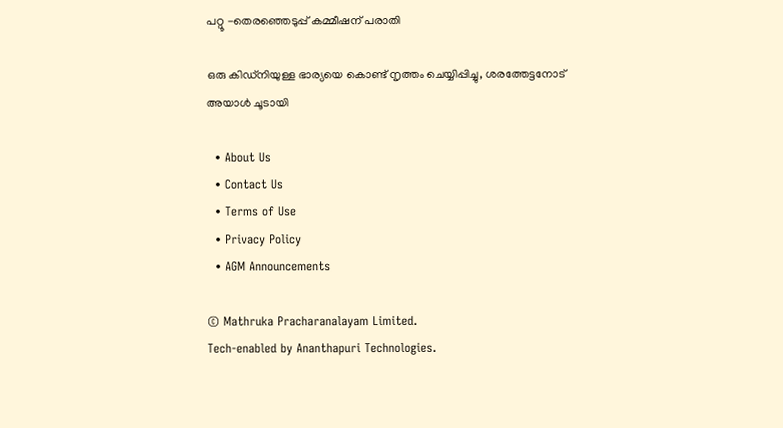പറ്റൂ -തെരഞ്ഞെടുപ്പ് കമ്മീഷന് പരാതി

ഒരു കിഡ്നിയുള്ള ഭാര്യയെ കൊണ്ട് നൃത്തം ചെയ്യിപ്പിച്ചു, ശരത്തേട്ടനോട് അയാൾ ചൂടായി

  • About Us
  • Contact Us
  • Terms of Use
  • Privacy Policy
  • AGM Announcements

© Mathruka Pracharanalayam Limited.
Tech-enabled by Ananthapuri Technologies.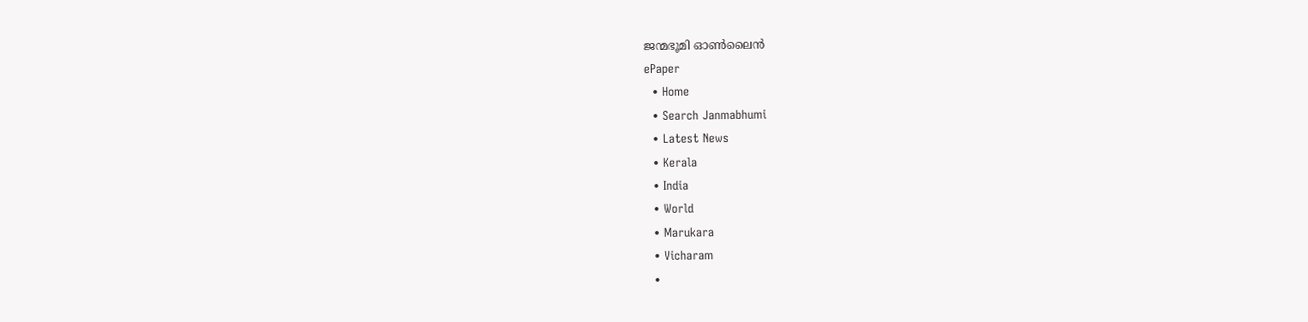ജന്മഭൂമി ഓണ്‍ലൈന്‍
ePaper
  • Home
  • Search Janmabhumi
  • Latest News
  • Kerala
  • India
  • World
  • Marukara
  • Vicharam
  •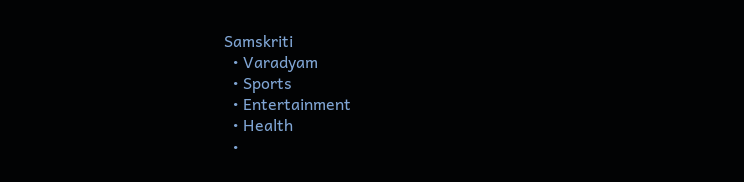Samskriti
  • Varadyam
  • Sports
  • Entertainment
  • Health
  •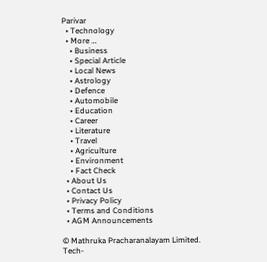Parivar
  • Technology
  • More …
    • Business
    • Special Article
    • Local News
    • Astrology
    • Defence
    • Automobile
    • Education
    • Career
    • Literature
    • Travel
    • Agriculture
    • Environment
    • Fact Check
  • About Us
  • Contact Us
  • Privacy Policy
  • Terms and Conditions
  • AGM Announcements

© Mathruka Pracharanalayam Limited.
Tech-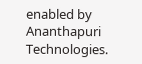enabled by Ananthapuri Technologies.